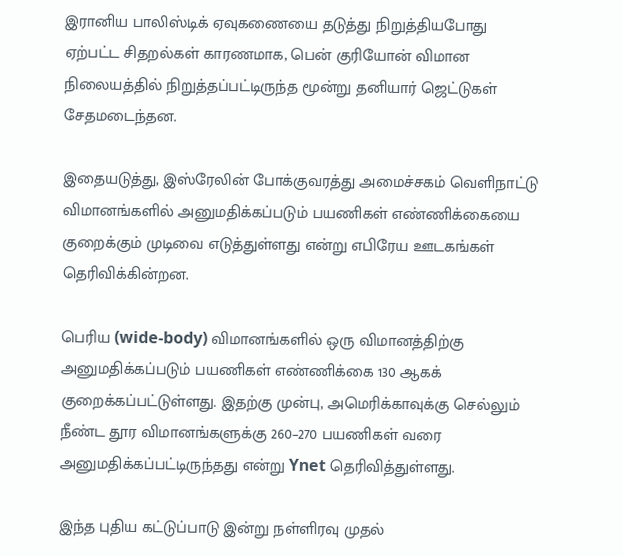இரானிய பாலிஸ்டிக் ஏவுகணையை தடுத்து நிறுத்தியபோது ஏற்பட்ட சிதறல்கள் காரணமாக, பென் குரியோன் விமான நிலையத்தில் நிறுத்தப்பட்டிருந்த மூன்று தனியார் ஜெட்டுகள் சேதமடைந்தன.

இதையடுத்து, இஸ்ரேலின் போக்குவரத்து அமைச்சகம் வெளிநாட்டு விமானங்களில் அனுமதிக்கப்படும் பயணிகள் எண்ணிக்கையை குறைக்கும் முடிவை எடுத்துள்ளது என்று எபிரேய ஊடகங்கள் தெரிவிக்கின்றன.

பெரிய (wide-body) விமானங்களில் ஒரு விமானத்திற்கு அனுமதிக்கப்படும் பயணிகள் எண்ணிக்கை 130 ஆகக் குறைக்கப்பட்டுள்ளது. இதற்கு முன்பு, அமெரிக்காவுக்கு செல்லும் நீண்ட தூர விமானங்களுக்கு 260–270 பயணிகள் வரை அனுமதிக்கப்பட்டிருந்தது என்று Ynet தெரிவித்துள்ளது.

இந்த புதிய கட்டுப்பாடு இன்று நள்ளிரவு முதல்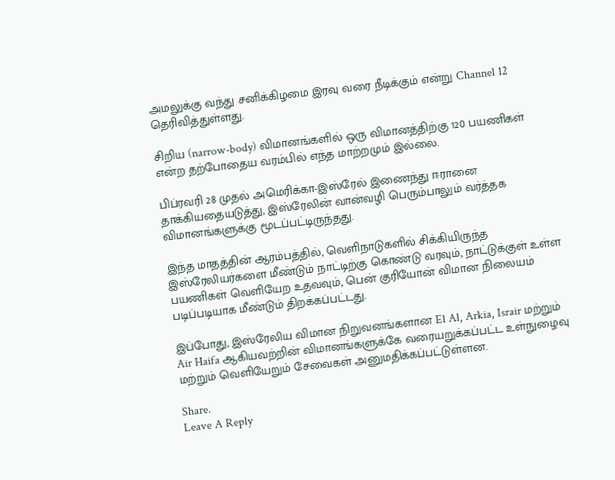அமலுக்கு வந்து சனிக்கிழமை இரவு வரை நீடிக்கும் என்று Channel 12 தெரிவித்துள்ளது.

சிறிய (narrow-body) விமானங்களில் ஒரு விமானத்திற்கு 120 பயணிகள் என்ற தற்போதைய வரம்பில் எந்த மாற்றமும் இல்லை.

பிப்ரவரி 28 முதல் அமெரிக்கா-இஸ்ரேல் இணைந்து ஈரானை தாக்கியதையடுத்து, இஸ்ரேலின் வான்வழி பெரும்பாலும் வர்த்தக விமானங்களுக்கு மூடப்பட்டிருந்தது.

இந்த மாதத்தின் ஆரம்பத்தில், வெளிநாடுகளில் சிக்கியிருந்த இஸ்ரேலியர்களை மீண்டும் நாட்டிற்கு கொண்டு வரவும், நாட்டுக்குள் உள்ள பயணிகள் வெளியேற உதவவும், பென் குரியோன் விமான நிலையம் படிப்படியாக மீண்டும் திறக்கப்பட்டது.

இப்போது, இஸ்ரேலிய விமான நிறுவனங்களான El Al, Arkia, Israir மற்றும் Air Haifa ஆகியவற்றின் விமானங்களுக்கே வரையறுக்கப்பட்ட உள்நுழைவு மற்றும் வெளியேறும் சேவைகள் அனுமதிக்கப்பட்டுள்ளன.

Share.
Leave A Reply